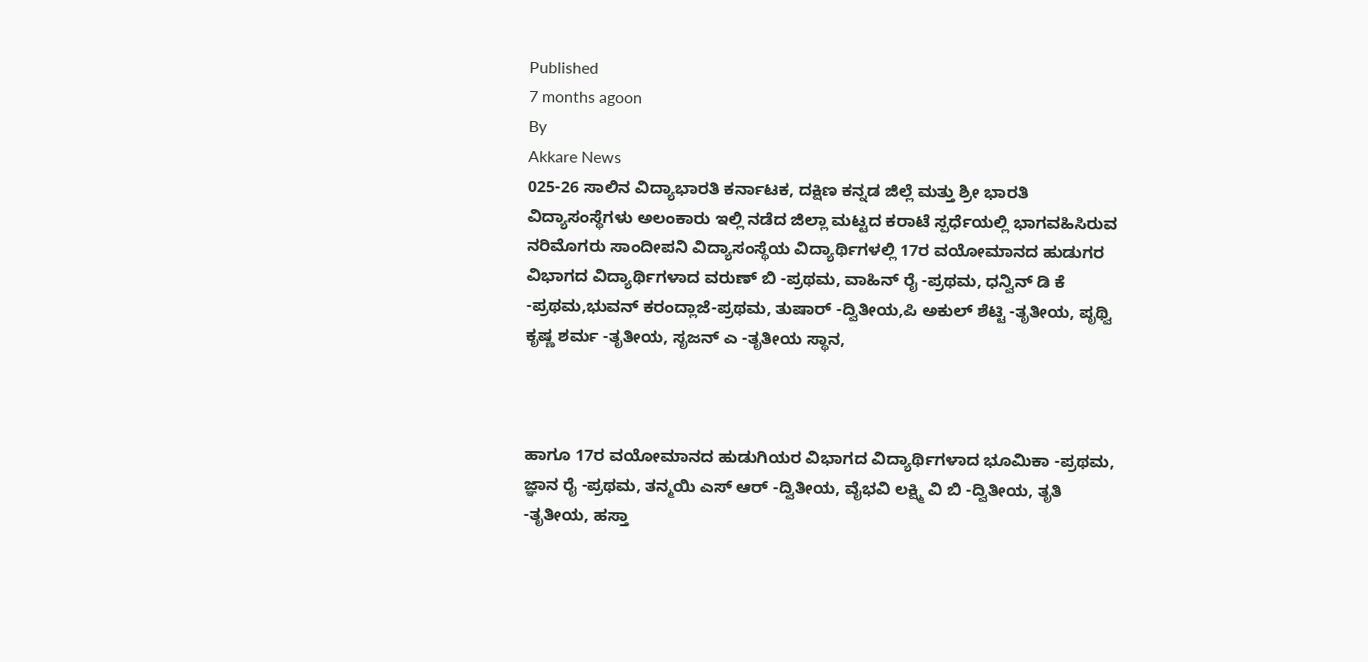Published
7 months agoon
By
Akkare News
025-26 ಸಾಲಿನ ವಿದ್ಯಾಭಾರತಿ ಕರ್ನಾಟಕ, ದಕ್ಷಿಣ ಕನ್ನಡ ಜಿಲ್ಲೆ ಮತ್ತು ಶ್ರೀ ಭಾರತಿ ವಿದ್ಯಾಸಂಸ್ಥೆಗಳು ಅಲಂಕಾರು ಇಲ್ಲಿ ನಡೆದ ಜಿಲ್ಲಾ ಮಟ್ಟದ ಕರಾಟೆ ಸ್ಪರ್ಧೆಯಲ್ಲಿ ಭಾಗವಹಿಸಿರುವ ನರಿಮೊಗರು ಸಾಂದೀಪನಿ ವಿದ್ಯಾಸಂಸ್ಥೆಯ ವಿದ್ಯಾರ್ಥಿಗಳಲ್ಲಿ 17ರ ವಯೋಮಾನದ ಹುಡುಗರ ವಿಭಾಗದ ವಿದ್ಯಾರ್ಥಿಗಳಾದ ವರುಣ್ ಬಿ -ಪ್ರಥಮ, ವಾಹಿನ್ ರೈ -ಪ್ರಥಮ, ಧನ್ವಿನ್ ಡಿ ಕೆ -ಪ್ರಥಮ,ಭುವನ್ ಕರಂದ್ಲಾಜೆ-ಪ್ರಥಮ, ತುಷಾರ್ -ದ್ವಿತೀಯ,ಪಿ ಅಕುಲ್ ಶೆಟ್ಟಿ -ತೃತೀಯ, ಪೃಥ್ವಿ ಕೃಷ್ಣ ಶರ್ಮ -ತೃತೀಯ, ಸೃಜನ್ ಎ -ತೃತೀಯ ಸ್ಥಾನ,



ಹಾಗೂ 17ರ ವಯೋಮಾನದ ಹುಡುಗಿಯರ ವಿಭಾಗದ ವಿದ್ಯಾರ್ಥಿಗಳಾದ ಭೂಮಿಕಾ -ಪ್ರಥಮ, ಜ್ಞಾನ ರೈ -ಪ್ರಥಮ, ತನ್ಮಯಿ ಎಸ್ ಆರ್ -ದ್ವಿತೀಯ, ವೈಭವಿ ಲಕ್ಷ್ಮಿ ವಿ ಬಿ -ದ್ವಿತೀಯ, ತೃತಿ -ತೃತೀಯ, ಹಸ್ತಾ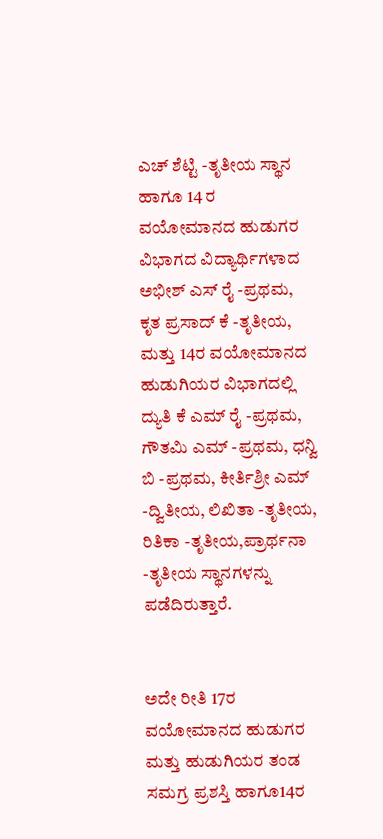ಎಚ್ ಶೆಟ್ಟಿ -ತೃತೀಯ ಸ್ಥಾನ ಹಾಗೂ 14 ರ ವಯೋಮಾನದ ಹುಡುಗರ ವಿಭಾಗದ ವಿದ್ಯಾರ್ಥಿಗಳಾದ ಅಭೀಶ್ ಎಸ್ ರೈ -ಪ್ರಥಮ, ಕೃತ ಪ್ರಸಾದ್ ಕೆ -ತೃತೀಯ, ಮತ್ತು 14ರ ವಯೋಮಾನದ ಹುಡುಗಿಯರ ವಿಭಾಗದಲ್ಲಿ
ದ್ಯುತಿ ಕೆ ಎಮ್ ರೈ -ಪ್ರಥಮ, ಗೌತಮಿ ಎಮ್ -ಪ್ರಥಮ, ಧನ್ವಿ ಬಿ -ಪ್ರಥಮ, ಕೀರ್ತಿಶ್ರೀ ಎಮ್ -ದ್ವಿತೀಯ, ಲಿಖಿತಾ -ತೃತೀಯ, ರಿತಿಕಾ -ತೃತೀಯ,ಪ್ರಾರ್ಥನಾ -ತೃತೀಯ ಸ್ಥಾನಗಳನ್ನು ಪಡೆದಿರುತ್ತಾರೆ.


ಅದೇ ರೀತಿ 17ರ ವಯೋಮಾನದ ಹುಡುಗರ ಮತ್ತು ಹುಡುಗಿಯರ ತಂಡ ಸಮಗ್ರ ಪ್ರಶಸ್ತಿ ಹಾಗೂ14ರ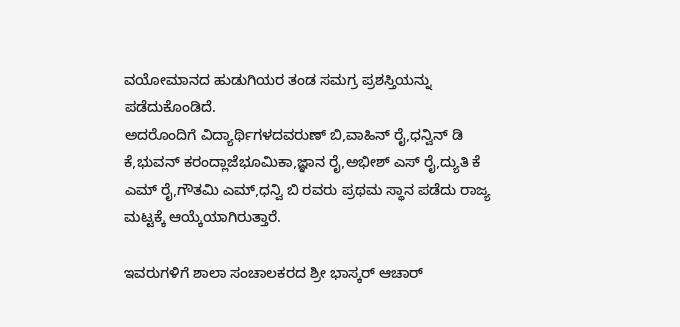ವಯೋಮಾನದ ಹುಡುಗಿಯರ ತಂಡ ಸಮಗ್ರ ಪ್ರಶಸ್ತಿಯನ್ನು ಪಡೆದುಕೊಂಡಿದೆ.
ಅದರೊಂದಿಗೆ ವಿದ್ಯಾರ್ಥಿಗಳದವರುಣ್ ಬಿ,ವಾಹಿನ್ ರೈ,ಧನ್ವಿನ್ ಡಿ ಕೆ,ಭುವನ್ ಕರಂದ್ಲಾಜೆಭೂಮಿಕಾ,ಜ್ಞಾನ ರೈ,ಅಭೀಶ್ ಎಸ್ ರೈ,ದ್ಯುತಿ ಕೆ ಎಮ್ ರೈ,ಗೌತಮಿ ಎಮ್,ಧನ್ವಿ ಬಿ ರವರು ಪ್ರಥಮ ಸ್ಥಾನ ಪಡೆದು ರಾಜ್ಯ ಮಟ್ಟಕ್ಕೆ ಆಯ್ಕೆಯಾಗಿರುತ್ತಾರೆ.

ಇವರುಗಳಿಗೆ ಶಾಲಾ ಸಂಚಾಲಕರದ ಶ್ರೀ ಭಾಸ್ಕರ್ ಆಚಾರ್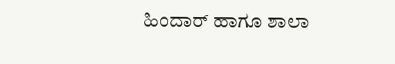ಹಿಂದಾರ್ ಹಾಗೂ ಶಾಲಾ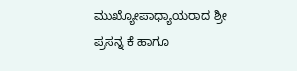ಮುಖ್ಯೋಪಾಧ್ಯಾಯರಾದ ಶ್ರೀ ಪ್ರಸನ್ನ ಕೆ ಹಾಗೂ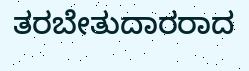ತರಬೇತುದಾರರಾದ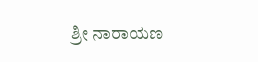ಶ್ರೀ ನಾರಾಯಣ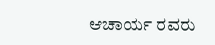ಆಚಾರ್ಯ ರವರು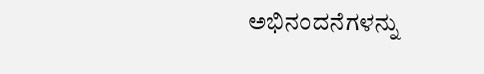ಅಭಿನಂದನೆಗಳನ್ನು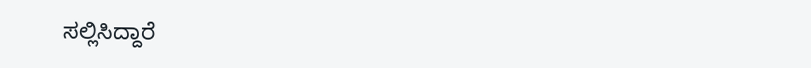ಸಲ್ಲಿಸಿದ್ದಾರೆ